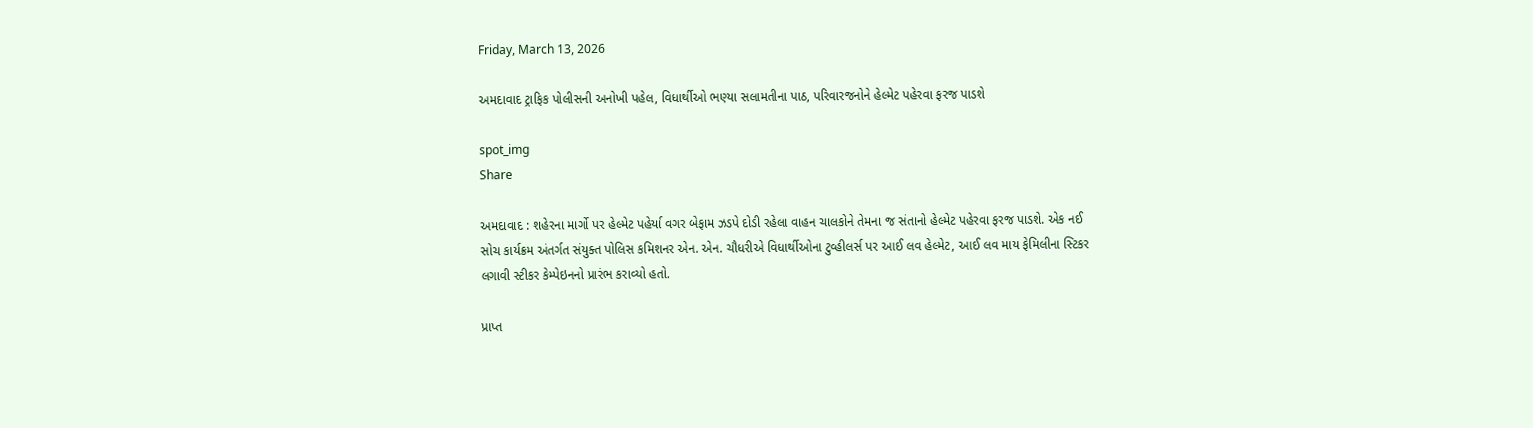Friday, March 13, 2026

અમદાવાદ ટ્રાફિક પોલીસની અનોખી પહેલ, વિધાર્થીઓ ભણ્યા સલામતીના પાઠ, પરિવારજનોને હેલ્મેટ પહેરવા ફરજ પાડશે

spot_img
Share

અમદાવાદ : શહેરના માર્ગો પર હેલ્મેટ પહેર્યા વગર બેફામ ઝડપે દોડી રહેલા વાહન ચાલકોને તેમના જ સંતાનો હેલ્મેટ પહેરવા ફરજ પાડશે. એક નઈ સોચ કાર્યક્રમ અંતર્ગત સંયુક્ત પોલિસ કમિશનર એન. એન. ચૌધરીએ વિધાર્થીઓના ટુવ્હીલર્સ પર આઈ લવ હેલ્મેટ, આઈ લવ માય ફેમિલીના સ્ટિકર લગાવી સ્ટીકર કેમ્પેઇનનો પ્રારંભ કરાવ્યો હતો.

પ્રાપ્ત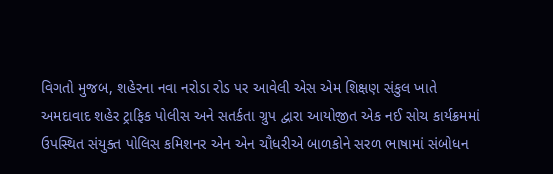વિગતો મુજબ, શહેરના નવા નરોડા રોડ પર આવેલી એસ એમ શિક્ષણ સંકુલ ખાતે અમદાવાદ શહેર ટ્રાફિક પોલીસ અને સતર્કતા ગ્રુપ દ્વારા આયોજીત એક નઈ સોચ કાર્યક્રમમાં ઉપસ્થિત સંયુક્ત પોલિસ કમિશનર એન એન ચૌધરીએ બાળકોને સરળ ભાષામાં સંબોધન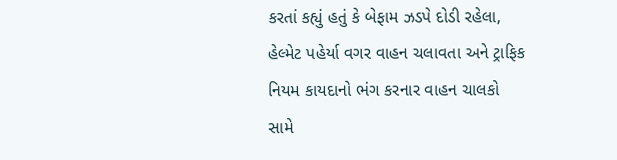કરતાં કહ્યું હતું કે બેફામ ઝડપે દોડી રહેલા, હેલ્મેટ પહેર્યા વગર વાહન ચલાવતા અને ટ્રાફિક નિયમ કાયદાનો ભંગ કરનાર વાહન ચાલકો સામે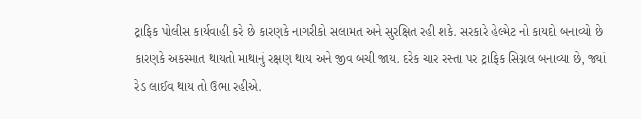ટ્રાફિક પોલીસ કાર્યવાહી કરે છે કારણકે નાગરીકો સલામત અને સુરક્ષિત રહી શકે. સરકારે હેલ્મેટ નો કાયદો બનાવ્યો છે કારણકે અકસ્માત થાયતો માથાનું રક્ષણ થાય અને જીવ બચી જાય. દરેક ચાર રસ્તા પર ટ્રાફિક સિગ્નલ બનાવ્યા છે, જ્યાં રેડ લાઈવ થાય તો ઉભા રહીએ.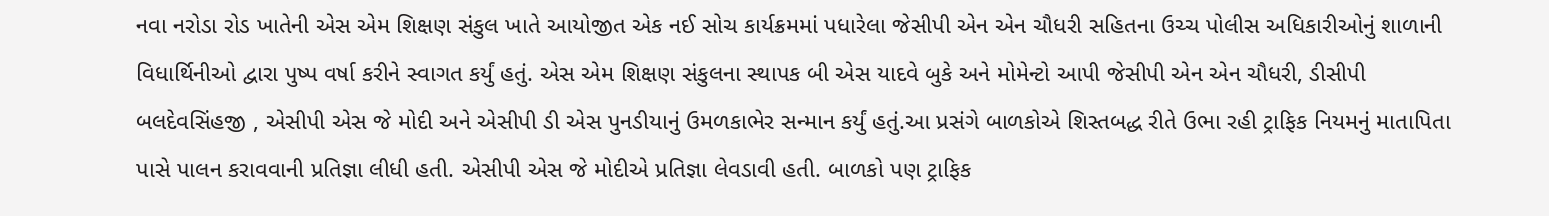નવા નરોડા રોડ ખાતેની એસ એમ શિક્ષણ સંકુલ ખાતે આયોજીત એક નઈ સોચ કાર્યક્રમમાં પધારેલા જેસીપી એન એન ચૌધરી સહિતના ઉચ્ચ પોલીસ અધિકારીઓનું શાળાની વિધાર્થિનીઓ દ્વારા પુષ્પ વર્ષા કરીને સ્વાગત કર્યું હતું. એસ એમ શિક્ષણ સંકુલના સ્થાપક બી એસ યાદવે બુકે અને મોમેન્ટો આપી જેસીપી એન એન ચૌધરી, ડીસીપી બલદેવસિંહજી , એસીપી એસ જે મોદી અને એસીપી ડી એસ પુનડીયાનું ઉમળકાભેર સન્માન કર્યું હતું.આ પ્રસંગે બાળકોએ શિસ્તબદ્ધ રીતે ઉભા રહી ટ્રાફિક નિયમનું માતાપિતા પાસે પાલન કરાવવાની પ્રતિજ્ઞા લીધી હતી. એસીપી એસ જે મોદીએ પ્રતિજ્ઞા લેવડાવી હતી. બાળકો પણ ટ્રાફિક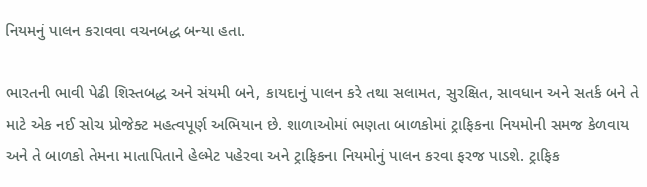નિયમનું પાલન કરાવવા વચનબદ્ધ બન્યા હતા.

ભારતની ભાવી પેઢી શિસ્તબદ્ધ અને સંયમી બને, કાયદાનું પાલન કરે તથા સલામત, સુરક્ષિત, સાવધાન અને સતર્ક બને તે માટે એક નઈ સોચ પ્રોજેક્ટ મહત્વપૂર્ણ અભિયાન છે. શાળાઓમાં ભણતા બાળકોમાં ટ્રાફિકના નિયમોની સમજ કેળવાય અને તે બાળકો તેમના માતાપિતાને હેલ્મેટ પહેરવા અને ટ્રાફિકના નિયમોનું પાલન કરવા ફરજ પાડશે. ટ્રાફિક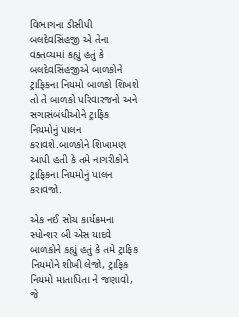વિભાગના ડીસીપી બલદેવસિંહજી એ તેના વક્તવ્યમાં કહ્યું હતું કે બલદેવસિંહજીએ બાળકોને ટ્રાફિકના નિયમો બાળકો શિખશે તો તે બાળકો પરિવારજનો અને સગાસંબંધીઓને ટ્રાફિક નિયમોનું પાલન કરાવશે.બાળકોને શિખામણ આપી હતી કે તમે નાગરીકોને ટ્રાફિકના નિયમોનું પાલન કરાવજો.

એક નઈ સોચ કાર્યક્રમના સ્પોન્શર બી એસ યાદવે બાળકોને કહ્યું હતું કે તમે ટ્રાફિક નિયમોને શીખી લેજો, ટ્રાફિક નિયમો માતાપિતા ને જણાવો, જે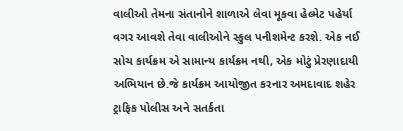વાલીઓ તેમના સંતાનોને શાળાએ લેવા મૂકવા હેલ્મેટ પહેર્યા વગર આવશે તેવા વાલીઓને સ્કુલ પનીશમેન્ટ કરશે. એક નઈ સોચ કાર્યક્રમ એ સામાન્ય કાર્યક્રમ નથી, એક મોટું પ્રેરણાદાયી અભિયાન છે.જે કાર્યક્રમ આયોજીત કરનાર અમદાવાદ શહેર ટ્રાફિક પોલીસ અને સતર્કતા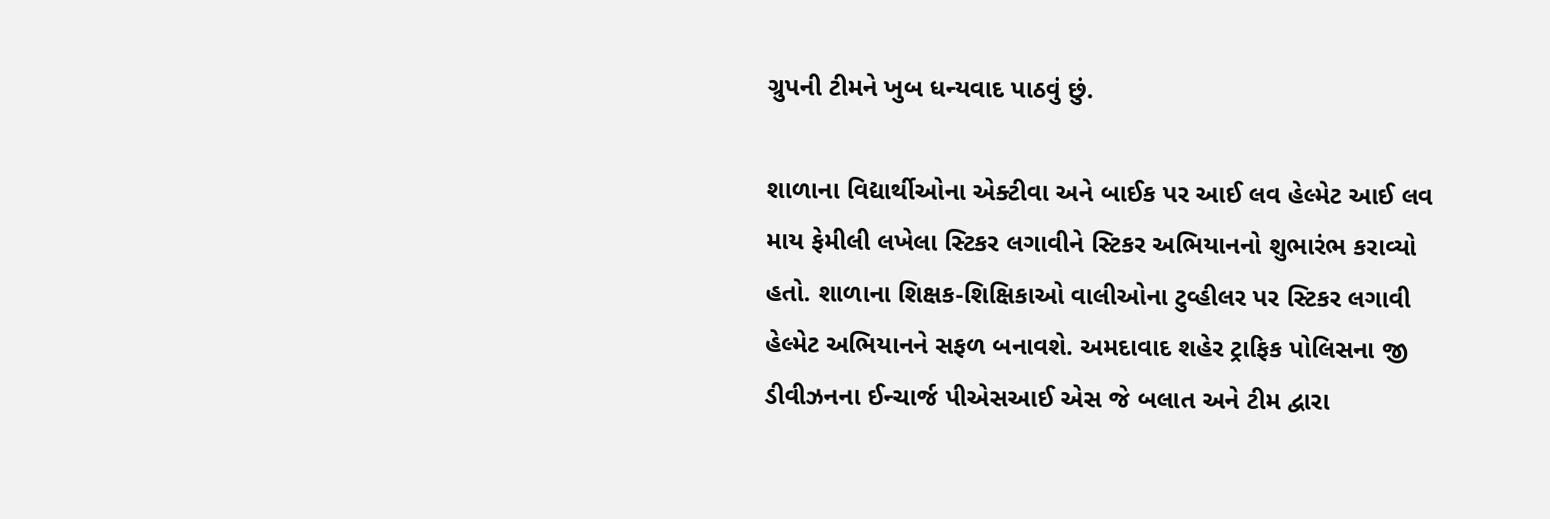ગ્રુપની ટીમને ખુબ ધન્યવાદ પાઠવું છું.

શાળાના વિદ્યાર્થીઓના એક્ટીવા અને બાઈક પર આઈ લવ હેલ્મેટ આઈ લવ માય ફેમીલી લખેલા સ્ટિકર લગાવીને સ્ટિકર અભિયાનનો શુભારંભ કરાવ્યો હતો. શાળાના શિક્ષક-શિક્ષિકાઓ વાલીઓના ટુવ્હીલર પર સ્ટિકર લગાવી હેલ્મેટ અભિયાનને સફળ બનાવશે. અમદાવાદ શહેર ટ્રાફિક પોલિસના જી ડીવીઝનના ઈન્ચાર્જ પીએસઆઈ એસ જે બલાત અને ટીમ દ્વારા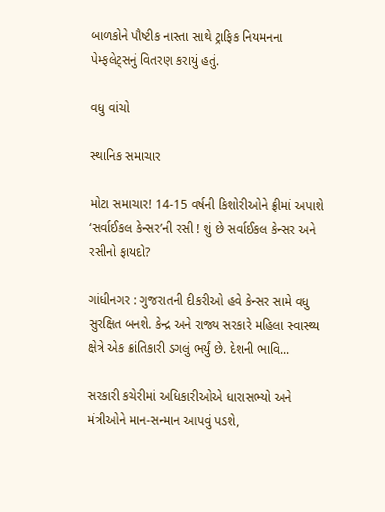બાળકોને પૌષ્ટીક નાસ્તા સાથે ટ્રાફિક નિયમનના પેમ્ફલેટ્સનું વિતરણ કરાયું હતું.

વધુ વાંચો

સ્થાનિક સમાચાર

મોટા સમાચાર! 14-15 વર્ષની કિશોરીઓને ફ્રીમાં અપાશે ‘સર્વાઈકલ કેન્સર’ની રસી ! શું છે સર્વાઈકલ કેન્સર અને રસીનો ફાયદો?

ગાંધીનગર : ગુજરાતની દીકરીઓ હવે કેન્સર સામે વધુ સુરક્ષિત બનશે. કેન્દ્ર અને રાજ્ય સરકારે મહિલા સ્વાસ્થ્ય ક્ષેત્રે એક ક્રાંતિકારી ડગલું ભર્યું છે. દેશની ભાવિ...

સરકારી કચેરીમાં અધિકારીઓએ ધારાસભ્યો અને મંત્રીઓને માન-સન્માન આપવું પડશે,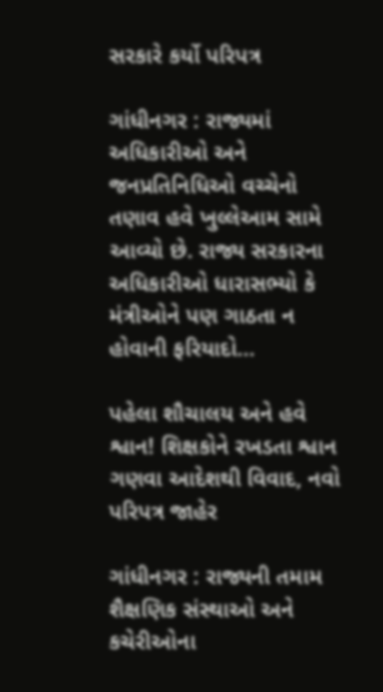સરકારે કર્યો પરિપત્ર

ગાંધીનગર : રાજ્યમાં અધિકારીઓ અને જનપ્રતિનિધિઓ વચ્ચેનો તણાવ હવે ખુલ્લેઆમ સામે આવ્યો છે. રાજ્ય સરકારના અધિકારીઓ ધારાસભ્યો કે મંત્રીઓને પણ ગાઠતા ન હોવાની ફરિયાદો...

પહેલા શૌચાલય અને હવે શ્વાન! શિક્ષકોને રખડતા શ્વાન ગણવા આદેશથી વિવાદ, નવો પરિપત્ર જાહેર

ગાંધીનગર : રાજ્યની તમામ શૈક્ષણિક સંસ્થાઓ અને કચેરીઓના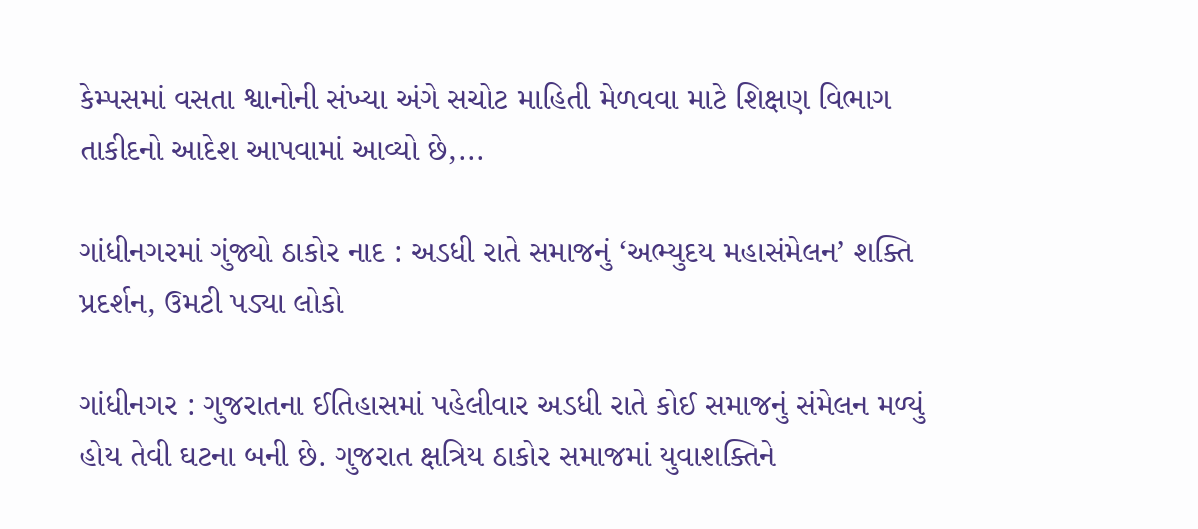કેમ્પસમાં વસતા શ્વાનોની સંખ્યા અંગે સચોટ માહિતી મેળવવા માટે શિક્ષણ વિભાગ તાકીદનો આદેશ આપવામાં આવ્યો છે,...

ગાંધીનગરમાં ગુંજ્યો ઠાકોર નાદ : અડધી રાતે સમાજનું ‘અભ્યુદય મહાસંમેલન’ શક્તિ પ્રદર્શન, ઉમટી પડ્યા લોકો

ગાંધીનગર : ગુજરાતના ઈતિહાસમાં પહેલીવાર અડધી રાતે કોઈ સમાજનું સંમેલન મળ્યું હોય તેવી ઘટના બની છે. ગુજરાત ક્ષત્રિય ઠાકોર સમાજમાં યુવાશક્તિને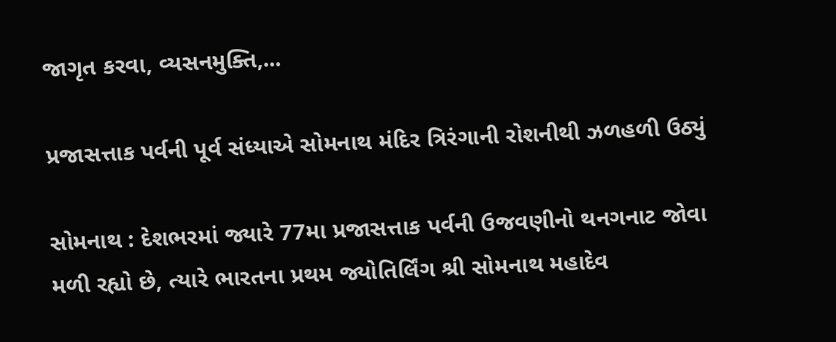જાગૃત કરવા, વ્યસનમુક્તિ,...

પ્રજાસત્તાક પર્વની પૂર્વ સંધ્યાએ સોમનાથ મંદિર ત્રિરંગાની રોશનીથી ઝળહળી ઉઠ્યું

સોમનાથ : દેશભરમાં જ્યારે 77મા પ્રજાસત્તાક પર્વની ઉજવણીનો થનગનાટ જોવા મળી રહ્યો છે, ત્યારે ભારતના પ્રથમ જ્યોતિર્લિંગ શ્રી સોમનાથ મહાદેવ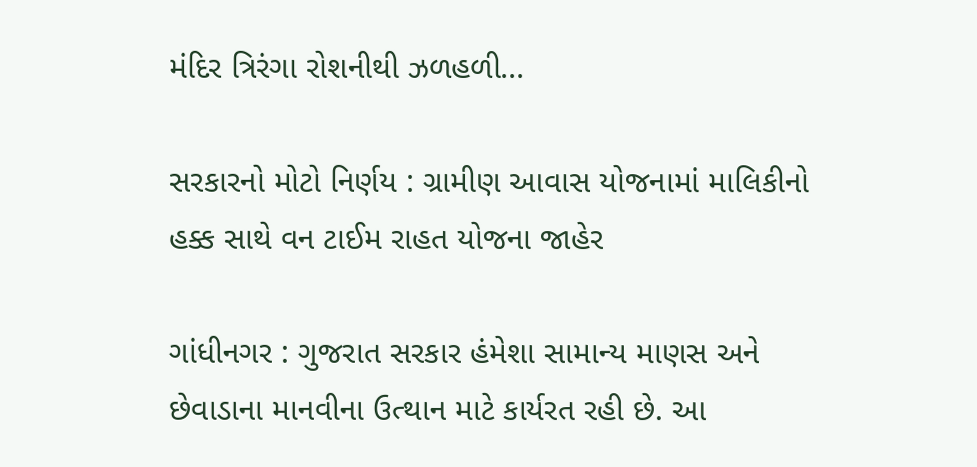મંદિર ત્રિરંગા રોશનીથી ઝળહળી...

સરકારનો મોટો નિર્ણય : ગ્રામીણ આવાસ યોજનામાં માલિકીનો હક્ક સાથે વન ટાઈમ રાહત યોજના જાહેર

ગાંધીનગર : ગુજરાત સરકાર હંમેશા સામાન્ય માણસ અને છેવાડાના માનવીના ઉત્થાન માટે કાર્યરત રહી છે. આ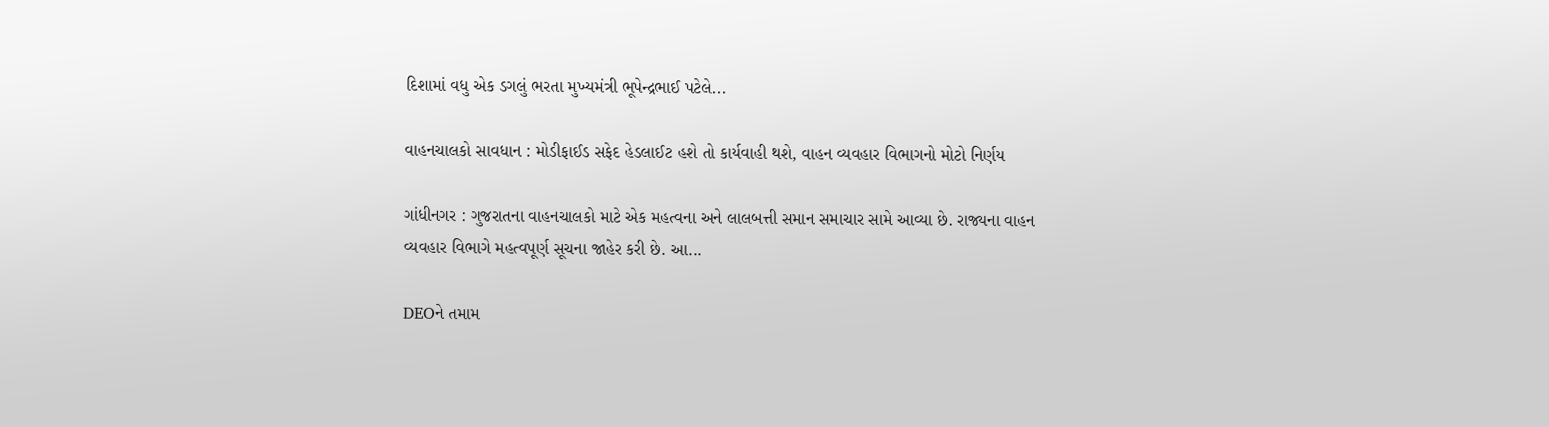દિશામાં વધુ એક ડગલું ભરતા મુખ્યમંત્રી ભૂપેન્દ્રભાઈ પટેલે...

વાહનચાલકો સાવધાન : મોડીફાઈડ સફેદ હેડલાઈટ હશે તો કાર્યવાહી થશે, વાહન વ્યવહાર વિભાગનો મોટો નિર્ણય

ગાંધીનગર : ગુજરાતના વાહનચાલકો માટે એક મહત્વના અને લાલબત્તી સમાન સમાચાર સામે આવ્યા છે. રાજ્યના વાહન વ્યવહાર વિભાગે મહત્વપૂર્ણ સૂચના જાહેર કરી છે. આ...

DEOને તમામ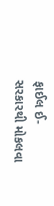ફાઈલ ઈ-સરકારથી મોકલવા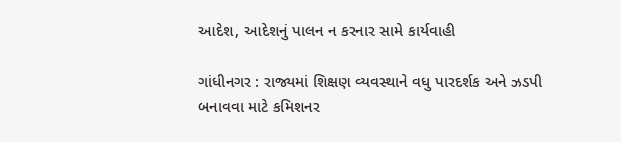આદેશ, આદેશનું પાલન ન કરનાર સામે કાર્યવાહી

ગાંધીનગર : રાજ્યમાં શિક્ષણ વ્યવસ્થાને વધુ પારદર્શક અને ઝડપી બનાવવા માટે કમિશનર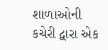શાળાઓની કચેરી દ્વારા એક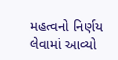મહત્વનો નિર્ણય લેવામાં આવ્યો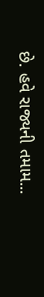છે. હવે રાજ્યની તમામ...